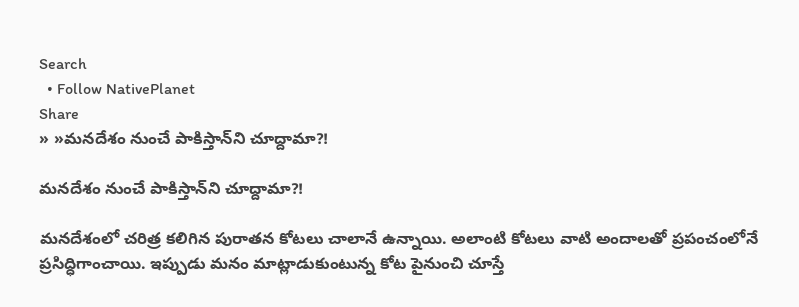Search
  • Follow NativePlanet
Share
» »మ‌న‌దేశం నుంచే పాకిస్తాన్‌ని చూద్దామా?!

మ‌న‌దేశం నుంచే పాకిస్తాన్‌ని చూద్దామా?!

మనదేశంలో చరిత్ర కలిగిన పురాతన కోటలు చాలానే ఉన్నాయి. అలాంటి కోటలు వాటి అందాలతో ప్రపంచంలోనే ప్రసిద్ధిగాంచాయి. ఇప్పుడు మనం మాట్లాడుకుంటున్న కోట పైనుంచి చూస్తే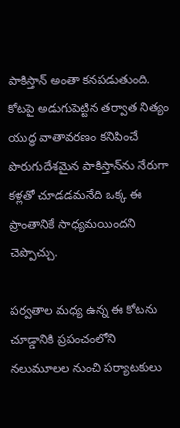పాకిస్తాన్ అంతా కనపడుతుంది. కోట‌పై అడుగుపెట్టిన త‌ర్వాత నిత్యం యుద్ధ వాతావ‌ర‌ణం క‌నిపించే పొరుగుదేశ‌మైన పాకిస్తాన్‌ను నేరుగా క‌ళ్ల‌తో చూడ‌డ‌మ‌నేది ఒక్క ఈ ప్రాంతానికే సాధ్య‌మ‌యింద‌ని చెప్పొచ్చు.

పర్వతాల మధ్య ఉన్న ఈ కోటను చూడ్డానికి ప్రపంచంలోని నలుమూలల నుంచి పర్యాటకులు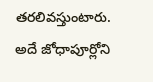తరలివస్తుంటారు. అదే జోధాపూర్లోని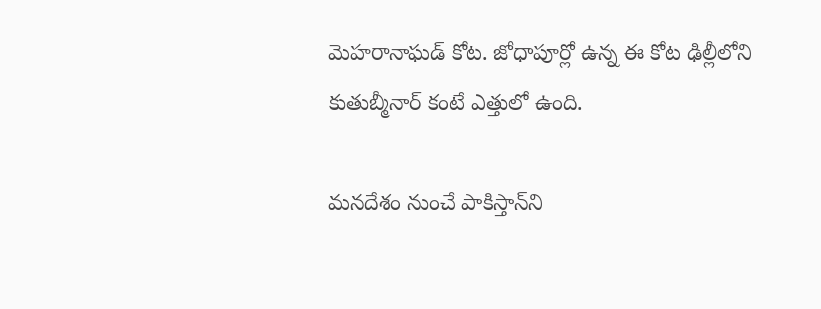మెహరానాఘడ్ కోట. జోధాపూర్లో ఉన్న ఈ కోట ఢిల్లీలోని కుతుబ్మీనార్ కంటే ఎత్తులో ఉంది.

మ‌న‌దేశం నుంచే పాకిస్తాన్‌ని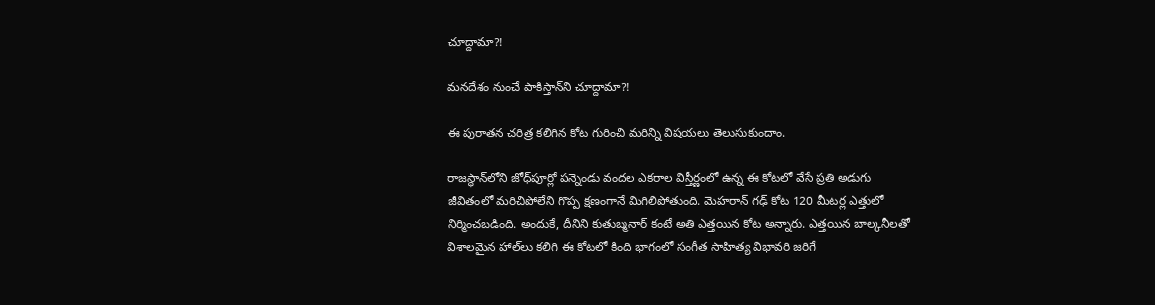చూద్దామా?!

మ‌న‌దేశం నుంచే పాకిస్తాన్‌ని చూద్దామా?!

ఈ పురాతన చరిత్ర కలిగిన కోట గురించి మరిన్ని విషయలు తెలుసుకుందాం.

రాజ‌స్థాన్‌లోని జోధ్‌పూర్లో ప‌న్నెండు వంద‌ల ఎక‌రాల విస్తీర్ణంలో ఉన్న ఈ కోట‌లో వేసే ప్ర‌తి అడుగు జీవితంలో మ‌రిచిపోలేని గొప్ప క్ష‌ణంగానే మిగిలిపోతుంది. మెహరాన్ గఢ్ కోట 120 మీటర్ల ఎత్తులో నిర్మించబడింది. అందుకే, దీనిని కుతుబ్మనార్ కంటే అతి ఎత్తయిన కోట అన్నారు. ఎత్త‌యిన బాల్క‌నీల‌తో విశాల‌మైన హాల్‌లు క‌లిగి ఈ కోట‌లో కింది భాగంలో సంగీత సాహిత్య విభావ‌రి జ‌రిగే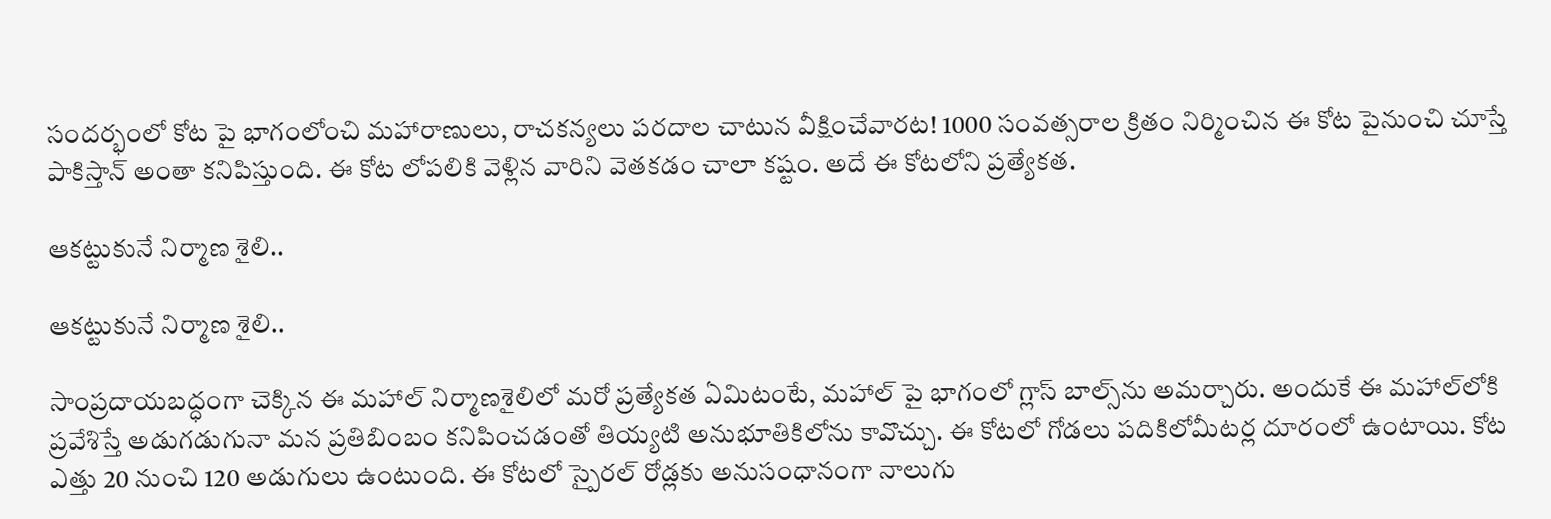సంద‌ర్భంలో కోట పై భాగంలోంచి మ‌హారాణులు, రాచ‌క‌న్య‌లు ప‌రదాల చాటున వీక్షించేవార‌ట‌! 1000 సంవత్సరాల క్రితం నిర్మించిన ఈ కోట పైనుంచి చూస్తే పాకిస్తాన్ అంతా కనిపిస్తుంది. ఈ కోట లోపలికి వెళ్లిన వారిని వెతకడం చాలా కష్టం. అదే ఈ కోటలోని ప్రత్యేకత.

ఆక‌ట్టుకునే నిర్మాణ శైలి..

ఆక‌ట్టుకునే నిర్మాణ శైలి..

సాంప్ర‌దాయ‌బ‌ద్ధంగా చెక్కిన ఈ మ‌హాల్ నిర్మాణ‌శైలిలో మ‌రో ప్ర‌త్యేక‌త ఏమిటంటే, మ‌హాల్ పై భాగంలో గ్లాస్ బాల్స్‌ను అమ‌ర్చారు. అందుకే ఈ మ‌హాల్‌లోకి ప్ర‌వేశిస్తే అడుగ‌డుగునా మ‌న ప్ర‌తిబింబం క‌నిపించ‌డంతో తియ్య‌టి అనుభూతికిలోను కావొచ్చు. ఈ కోటలో గోడలు పదికిలోమీటర్ల దూరంలో ఉంటాయి. కోట ఎత్తు 20 నుంచి 120 అడుగులు ఉంటుంది. ఈ కోటలో స్పైరల్ రోడ్లకు అనుసంధానంగా నాలుగు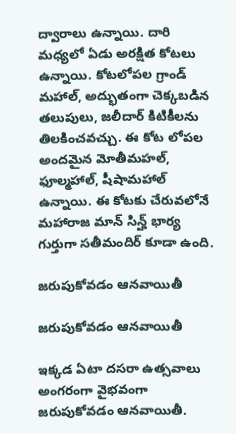ద్వారాలు ఉన్నాయి. దారి మధ్యలో ఏడు అరక్షిత కోటలు ఉన్నాయి. కోటలోపల గ్రాండ్ మహాల్, అద్భుతంగా చెక్కబడిన తలుపులు, జలీదార్ కిటికీలను తిలకించవచ్చు. ఈ కోట లోపల అందమైన మోతీమహల్, ఫూల్మహాల్, షీషామహాల్ ఉన్నాయి. ఈ కోటకు చేరువలోనే మహారాజ మాన్ సిన్హ్ భార్య గుర్తుగా సతీమందిర్ కూడా ఉంది.

జ‌రుపుకోవ‌డం ఆన‌వాయితీ

జ‌రుపుకోవ‌డం ఆన‌వాయితీ

ఇక్క‌డ ఏటా ద‌స‌రా ఉత్సవాలు అంగ‌రంగా వైభవంగా జ‌రుపుకోవ‌డం ఆన‌వాయితీ.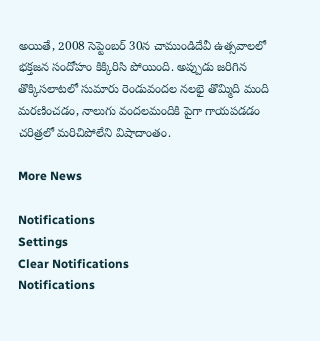అయితే, 2008 సెప్టెంబ‌ర్ 30న చాముండిదేవీ ఉత్స‌వాల‌లో భ‌క్త‌జ‌న సందోహం కిక్కిరిసి పోయింది. అప్పుడు జ‌రిగిన తొక్కిస‌లాట‌లో సుమారు రెండువంద‌ల న‌ల‌భై తొమ్మిది మంది మ‌ర‌ణించ‌డం, నాలుగు వంద‌ల‌మందికి పైగా గాయ‌ప‌డ‌డం చ‌రిత్ర‌లో మ‌రిచిపోలేని విషాదాంతం.

More News

Notifications
Settings
Clear Notifications
Notifications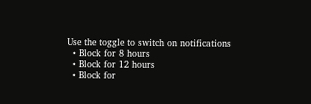Use the toggle to switch on notifications
  • Block for 8 hours
  • Block for 12 hours
  • Block for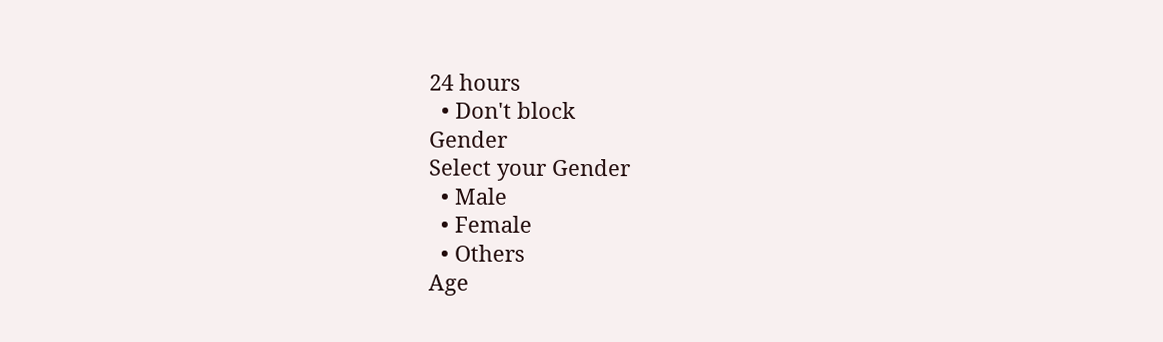24 hours
  • Don't block
Gender
Select your Gender
  • Male
  • Female
  • Others
Age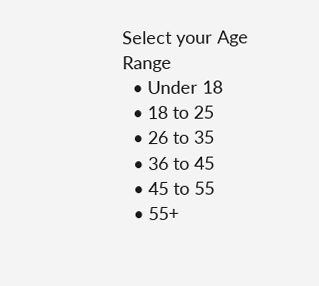Select your Age Range
  • Under 18
  • 18 to 25
  • 26 to 35
  • 36 to 45
  • 45 to 55
  • 55+